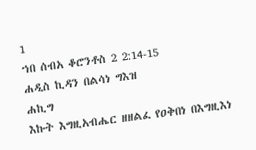1
ኀበ ሰብአ ቆሮንቶስ 2 2:14-15
ሐዲስ ኪዳን በልሳነ ግእዝ
ሐኪግ
እኩት እግዚአብሔር ዘዘልፈ የዐቅበነ በእግዚእነ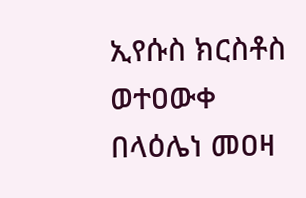ኢየሱስ ክርስቶስ ወተዐውቀ በላዕሌነ መዐዛ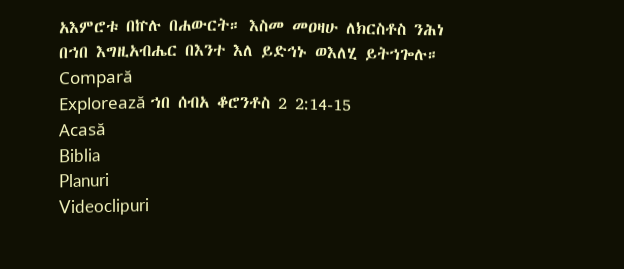አእምሮቱ በኵሉ በሐውርት። እስመ መዐዛሁ ለክርስቶስ ንሕነ በኀበ እግዚአብሔር በእንተ እለ ይድኅኑ ወእለሂ ይትኀጐሉ።
Compară
Explorează ኀበ ሰብአ ቆሮንቶስ 2 2:14-15
Acasă
Biblia
Planuri
Videoclipuri